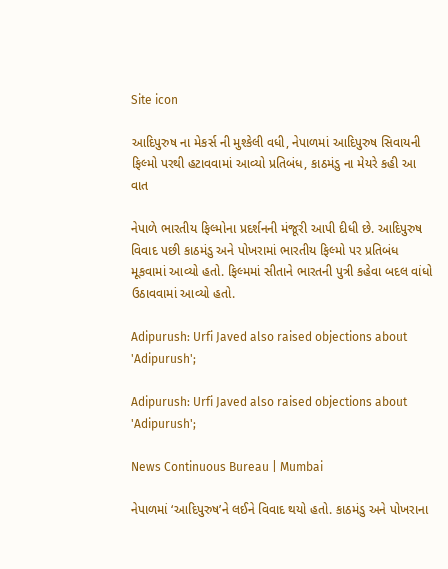Site icon

આદિપુરુષ ના મેકર્સ ની મુશ્કેલી વધી, નેપાળમાં આદિપુરુષ સિવાયની ફિલ્મો પરથી હટાવવામાં આવ્યો પ્રતિબંધ, કાઠમંડુ ના મેયરે કહી આ વાત

નેપાળે ભારતીય ફિલ્મોના પ્રદર્શનની મંજૂરી આપી દીધી છે. આદિપુરુષ વિવાદ પછી કાઠમંડુ અને પોખરામાં ભારતીય ફિલ્મો પર પ્રતિબંધ મૂકવામાં આવ્યો હતો. ફિલ્મમાં સીતાને ભારતની પુત્રી કહેવા બદલ વાંધો ઉઠાવવામાં આવ્યો હતો.

Adipurush: Urfi Javed also raised objections about 'Adipurush';

Adipurush: Urfi Javed also raised objections about 'Adipurush';

News Continuous Bureau | Mumbai

નેપાળમાં ‘આદિપુરુષ’ને લઈને વિવાદ થયો હતો. કાઠમંડુ અને પોખરાના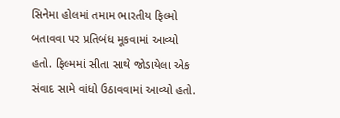સિનેમા હોલમાં તમામ ભારતીય ફિલ્મો બતાવવા પર પ્રતિબંધ મૂકવામાં આવ્યો હતો. ફિલ્મમાં સીતા સાથે જોડાયેલા એક સંવાદ સામે વાંધો ઉઠાવવામાં આવ્યો હતો.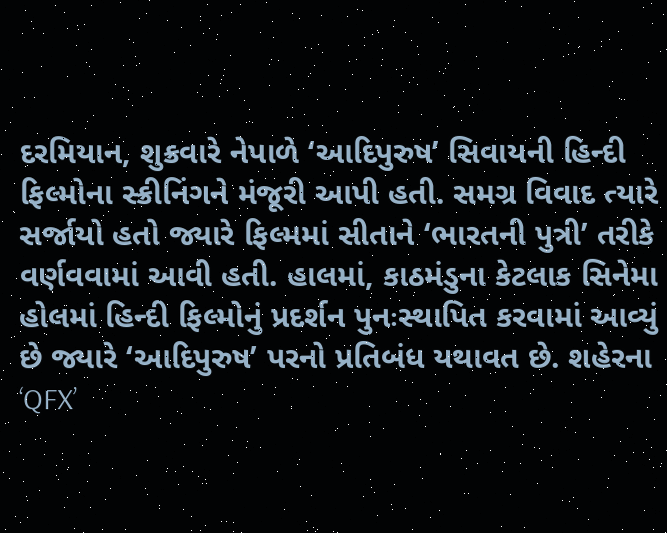દરમિયાન, શુક્રવારે નેપાળે ‘આદિપુરુષ’ સિવાયની હિન્દી ફિલ્મોના સ્ક્રીનિંગને મંજૂરી આપી હતી. સમગ્ર વિવાદ ત્યારે સર્જાયો હતો જ્યારે ફિલ્મમાં સીતાને ‘ભારતની પુત્રી’ તરીકે વર્ણવવામાં આવી હતી. હાલમાં, કાઠમંડુના કેટલાક સિનેમા હોલમાં હિન્દી ફિલ્મોનું પ્રદર્શન પુનઃસ્થાપિત કરવામાં આવ્યું છે જ્યારે ‘આદિપુરુષ’ પરનો પ્રતિબંધ યથાવત છે. શહેરના ‘QFX’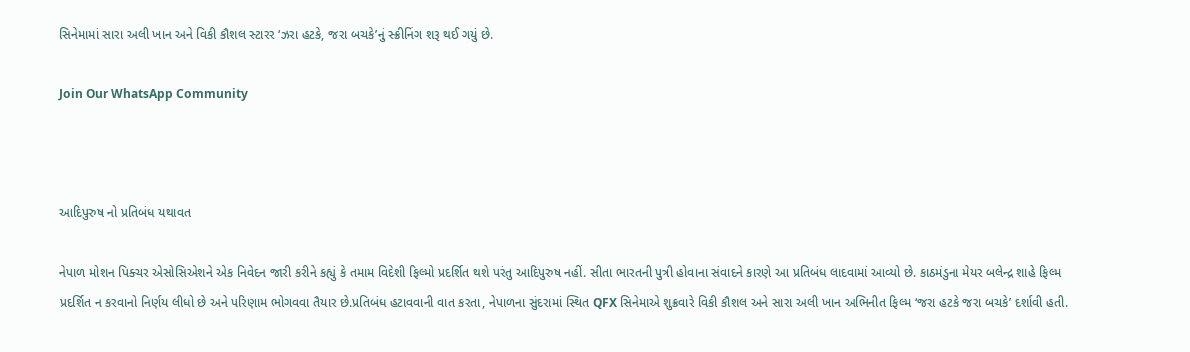સિનેમામાં સારા અલી ખાન અને વિકી કૌશલ સ્ટારર ‘ઝરા હટકે, જરા બચકે’નું સ્ક્રીનિંગ શરૂ થઈ ગયું છે.

Join Our WhatsApp Community



આદિપુરુષ નો પ્રતિબંધ યથાવત

નેપાળ મોશન પિક્ચર એસોસિએશને એક નિવેદન જારી કરીને કહ્યું કે તમામ વિદેશી ફિલ્મો પ્રદર્શિત થશે પરંતુ આદિપુરુષ નહીં. સીતા ભારતની પુત્રી હોવાના સંવાદને કારણે આ પ્રતિબંધ લાદવામાં આવ્યો છે. કાઠમંડુના મેયર બલેન્દ્ર શાહે ફિલ્મ પ્રદર્શિત ન કરવાનો નિર્ણય લીધો છે અને પરિણામ ભોગવવા તૈયાર છે.પ્રતિબંધ હટાવવાની વાત કરતા, નેપાળના સુંદરામાં સ્થિત QFX સિનેમાએ શુક્રવારે વિકી કૌશલ અને સારા અલી ખાન અભિનીત ફિલ્મ ‘જરા હટકે જરા બચકે’ દર્શાવી હતી.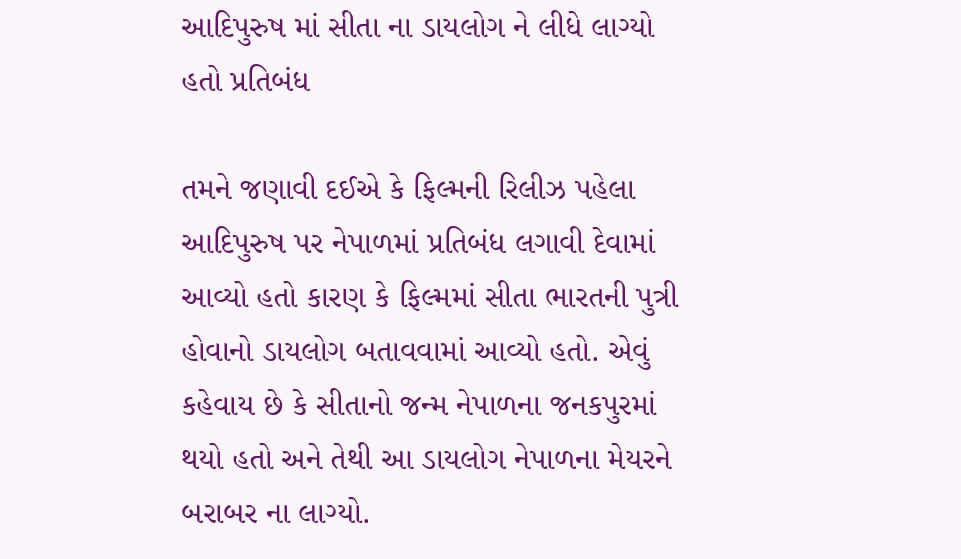આદિપુરુષ માં સીતા ના ડાયલોગ ને લીધે લાગ્યો હતો પ્રતિબંધ

તમને જણાવી દઈએ કે ફિલ્મની રિલીઝ પહેલા આદિપુરુષ પર નેપાળમાં પ્રતિબંધ લગાવી દેવામાં આવ્યો હતો કારણ કે ફિલ્મમાં સીતા ભારતની પુત્રી હોવાનો ડાયલોગ બતાવવામાં આવ્યો હતો. એવું કહેવાય છે કે સીતાનો જન્મ નેપાળના જનકપુરમાં થયો હતો અને તેથી આ ડાયલોગ નેપાળના મેયરને બરાબર ના લાગ્યો.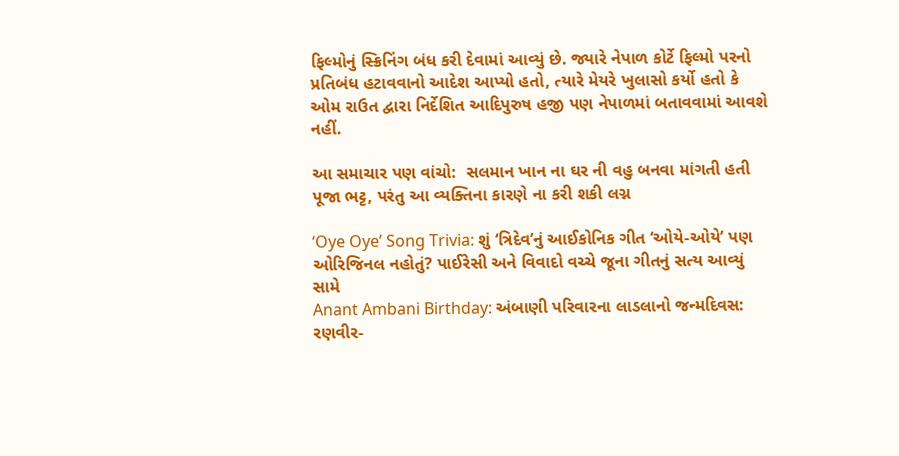ફિલ્મોનું સ્ક્રિનિંગ બંધ કરી દેવામાં આવ્યું છે. જ્યારે નેપાળ કોર્ટે ફિલ્મો પરનો પ્રતિબંધ હટાવવાનો આદેશ આપ્યો હતો, ત્યારે મેયરે ખુલાસો કર્યો હતો કે ઓમ રાઉત દ્વારા નિર્દેશિત આદિપુરુષ હજી પણ નેપાળમાં બતાવવામાં આવશે નહીં.

આ સમાચાર પણ વાંચો:  સલમાન ખાન ના ઘર ની વહુ બનવા માંગતી હતી પૂજા ભટ્ટ, પરંતુ આ વ્યક્તિના કારણે ના કરી શકી લગ્ન

‘Oye Oye’ Song Trivia: શું ‘ત્રિદેવ’નું આઈકોનિક ગીત ‘ઓયે-ઓયે’ પણ ઓરિજિનલ નહોતું? પાઈરેસી અને વિવાદો વચ્ચે જૂના ગીતનું સત્ય આવ્યું સામે
Anant Ambani Birthday: અંબાણી પરિવારના લાડલાનો જન્મદિવસ: રણવીર-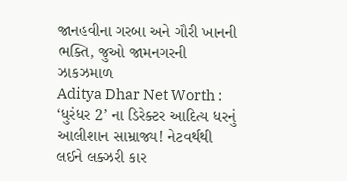જાનહવીના ગરબા અને ગૌરી ખાનની ભક્તિ, જુઓ જામનગરની ઝાકઝમાળ
Aditya Dhar Net Worth : ‘ધુરંધર 2’ ના ડિરેક્ટર આદિત્ય ધરનું આલીશાન સામ્રાજ્ય! નેટવર્થથી લઈને લક્ઝરી કાર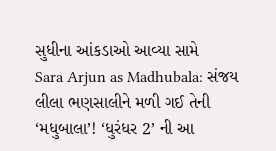સુધીના આંકડાઓ આવ્યા સામે
Sara Arjun as Madhubala: સંજય લીલા ભણસાલીને મળી ગઈ તેની ‘મધુબાલા’! ‘ધુરંધર 2’ ની આ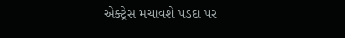એક્ટ્રેસ મચાવશે પડદા પર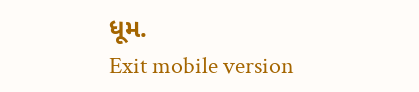ધૂમ.
Exit mobile version